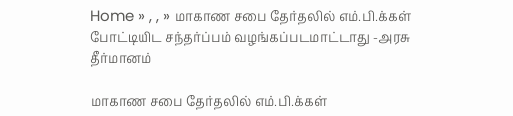Home » , , » மாகாண சபை தேர்தலில் எம்.பி.க்கள் போட்டியிட சந்தர்ப்பம் வழங்கப்படமாட்டாது -அரசு தீர்மானம்

மாகாண சபை தேர்தலில் எம்.பி.க்கள்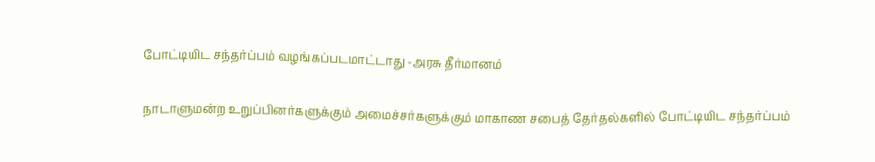போட்டியிட சந்தர்ப்பம் வழங்கப்படமாட்டாது -அரசு தீர்மானம்

நாடாளுமன்ற உறுப்பினர்களுக்கும் அமைச்சர்களுக்கும் மாகாண சபைத் தேர்தல்களில் போட்டியிட சந்தர்ப்பம்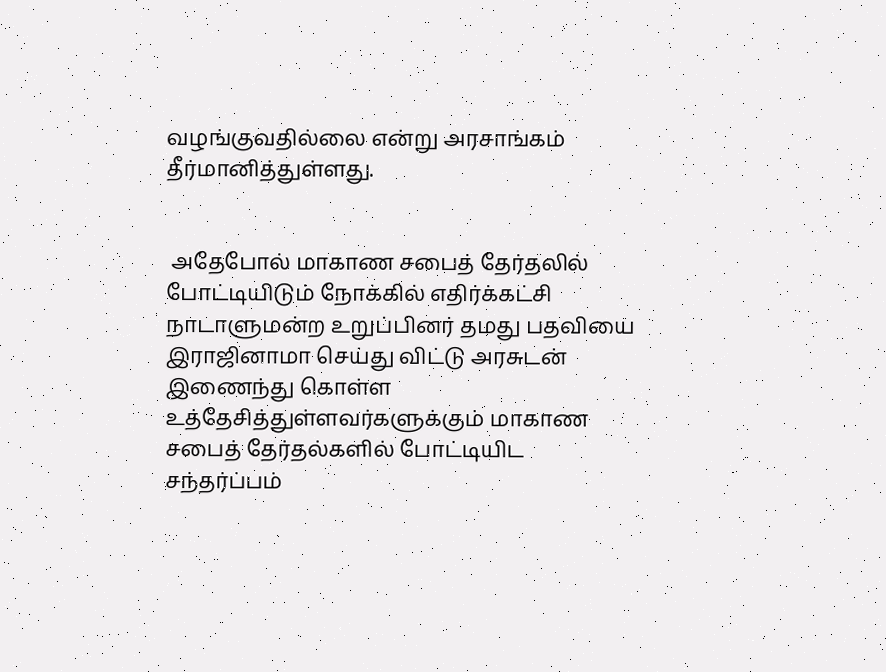வழங்குவதில்லை என்று அரசாங்கம் தீர்மானித்துள்ளது.


 அதேபோல் மாகாண சபைத் தேர்தலில் போட்டியிடும் நோக்கில் எதிர்க்கட்சி நாடாளுமன்ற உறுப்பினர் தமது பதவியை இராஜினாமா செய்து விட்டு அரசுடன் இணைந்து கொள்ள உத்தேசித்துள்ளவர்களுக்கும் மாகாண சபைத் தேர்தல்களில் போட்டியிட சந்தர்ப்பம்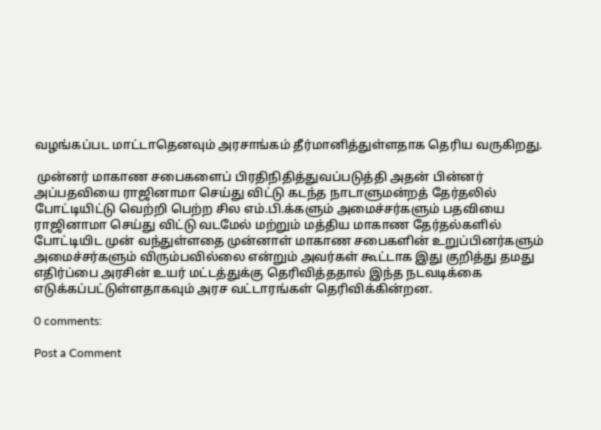வழங்கப்பட மாட்டாதெனவும் அரசாங்கம் தீர்மானித்துள்ளதாக தெரிய வருகிறது.

 முன்னர் மாகாண சபைகளைப் பிரதிநிதித்துவப்படுத்தி அதன் பின்னர் அப்பதவியை ராஜினாமா செய்து விட்டு கடந்த நாடாளுமன்றத் தேர்தலில் போட்டியிட்டு வெற்றி பெற்ற சில எம்.பி.க்களும் அமைச்சர்களும் பதவியை ராஜினாமா செய்து விட்டு வடமேல் மற்றும் மத்திய மாகாண தேர்தல்களில் போட்டியிட முன் வந்துள்ளதை முன்னாள் மாகாண சபைகளின் உறுப்பினர்களும் அமைச்சர்களும் விரும்பவில்லை என்றும் அவர்கள் கூட்டாக இது குறித்து தமது எதிர்ப்பை அரசின் உயர் மட்டத்துக்கு தெரிவித்ததால் இந்த நடவடிக்கை எடுக்கப்பட்டுள்ளதாகவும் அரச வட்டாரங்கள் தெரிவிக்கின்றன.

0 comments:

Post a Comment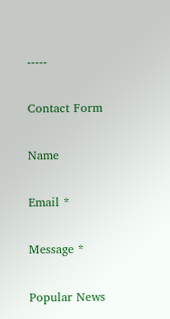-----

Contact Form

Name

Email *

Message *

Popular News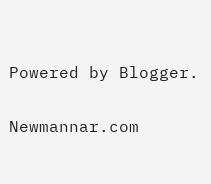Powered by Blogger.

Newmannar.com